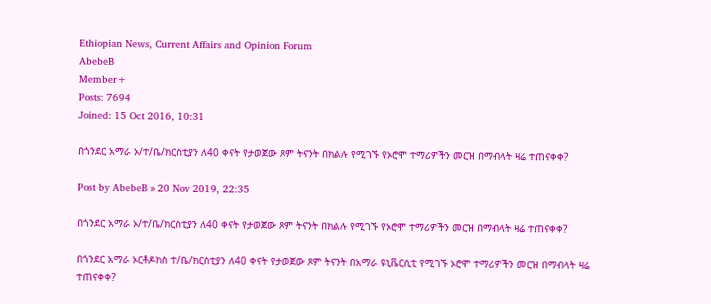Ethiopian News, Current Affairs and Opinion Forum
AbebeB
Member+
Posts: 7694
Joined: 15 Oct 2016, 10:31

በጎንደር አማራ ኦ/ተ/ቤ/ክርስቲያን ለ40 ቀናት የታወጀው ጾም ትናንት በክልሉ የሚገኙ የኦሮሞ ተማሪዎችን መርዝ በማብላት ዛሬ ተጠናቀቀ?

Post by AbebeB » 20 Nov 2019, 22:35

በጎንደር አማራ ኦ/ተ/ቤ/ክርስቲያን ለ40 ቀናት የታወጀው ጾም ትናንት በክልሉ የሚገኙ የኦሮሞ ተማሪዎችን መርዝ በማብላት ዛሬ ተጠናቀቀ?

በጎንደር አማራ ኦርቶዶክስ ተ/ቤ/ክርስቲያን ለ40 ቀናት የታወጀው ጾም ትናንት በአማራ ዩኒቬርሲቲ የሚገኙ ኦሮሞ ተማሪዎችን መርዝ በማብላት ዛሬ ተጠናቀቀ?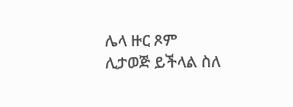ሌላ ዙር ጾም ሊታወጅ ይችላል ስለ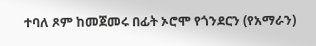ተባለ ጾም ከመጀመሩ በፊት ኦሮሞ የጎንደርን (የአማራን)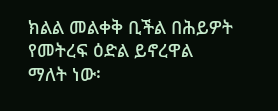ክልል መልቀቅ ቢችል በሕይዎት የመትረፍ ዕድል ይኖረዋል ማለት ነው፡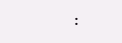፡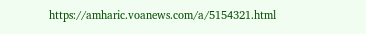https://amharic.voanews.com/a/5154321.html